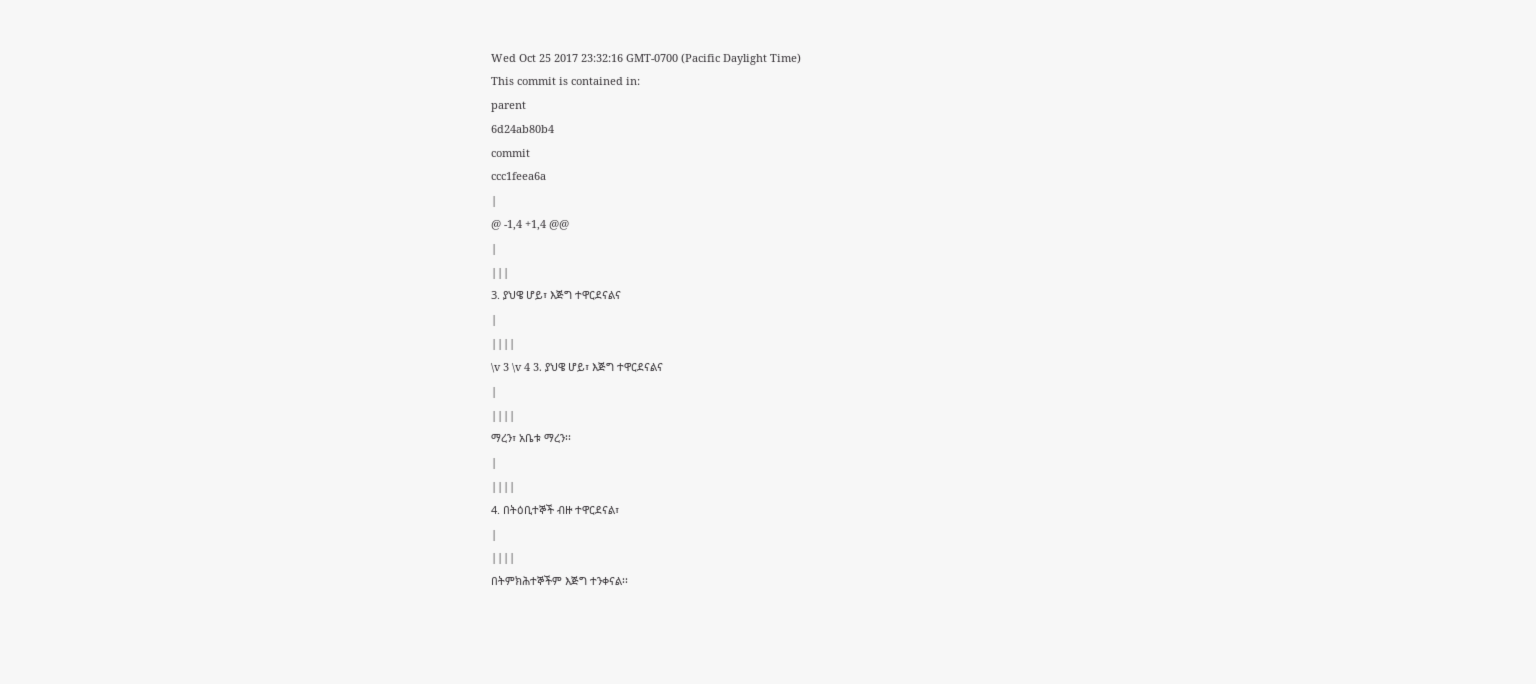Wed Oct 25 2017 23:32:16 GMT-0700 (Pacific Daylight Time)
This commit is contained in:
parent
6d24ab80b4
commit
ccc1feea6a
|
@ -1,4 +1,4 @@
|
|||
3. ያህዌ ሆይ፣ እጅግ ተዋርደናልና
|
||||
\v 3 \v 4 3. ያህዌ ሆይ፣ እጅግ ተዋርደናልና
|
||||
ማረን፣ አቤቱ ማረን፡፡
|
||||
4. በትዕቢተኞች ብዙ ተዋርደናል፣
|
||||
በትምክሕተኞችም እጅግ ተንቀናል፡፡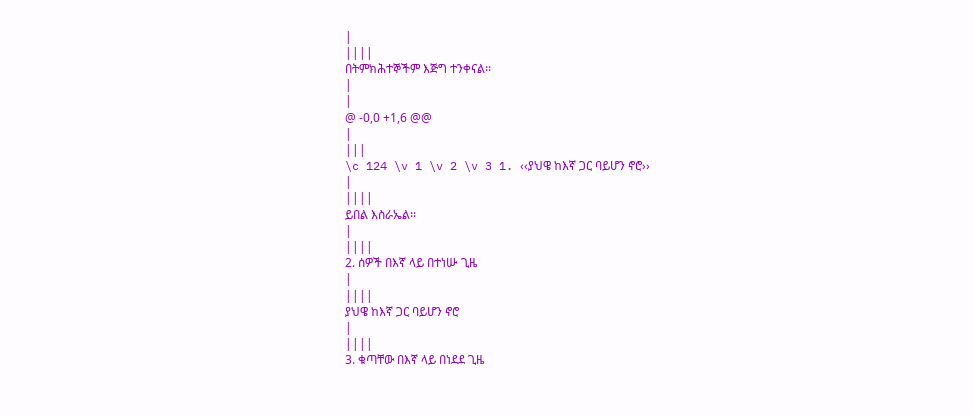|
||||
በትምክሕተኞችም እጅግ ተንቀናል፡፡
|
|
@ -0,0 +1,6 @@
|
|||
\c 124 \v 1 \v 2 \v 3 1. ‹‹ያህዌ ከእኛ ጋር ባይሆን ኖሮ››
|
||||
ይበል እስራኤል፡፡
|
||||
2. ሰዎች በእኛ ላይ በተነሡ ጊዜ
|
||||
ያህዌ ከእኛ ጋር ባይሆን ኖሮ
|
||||
3. ቁጣቸው በእኛ ላይ በነደደ ጊዜ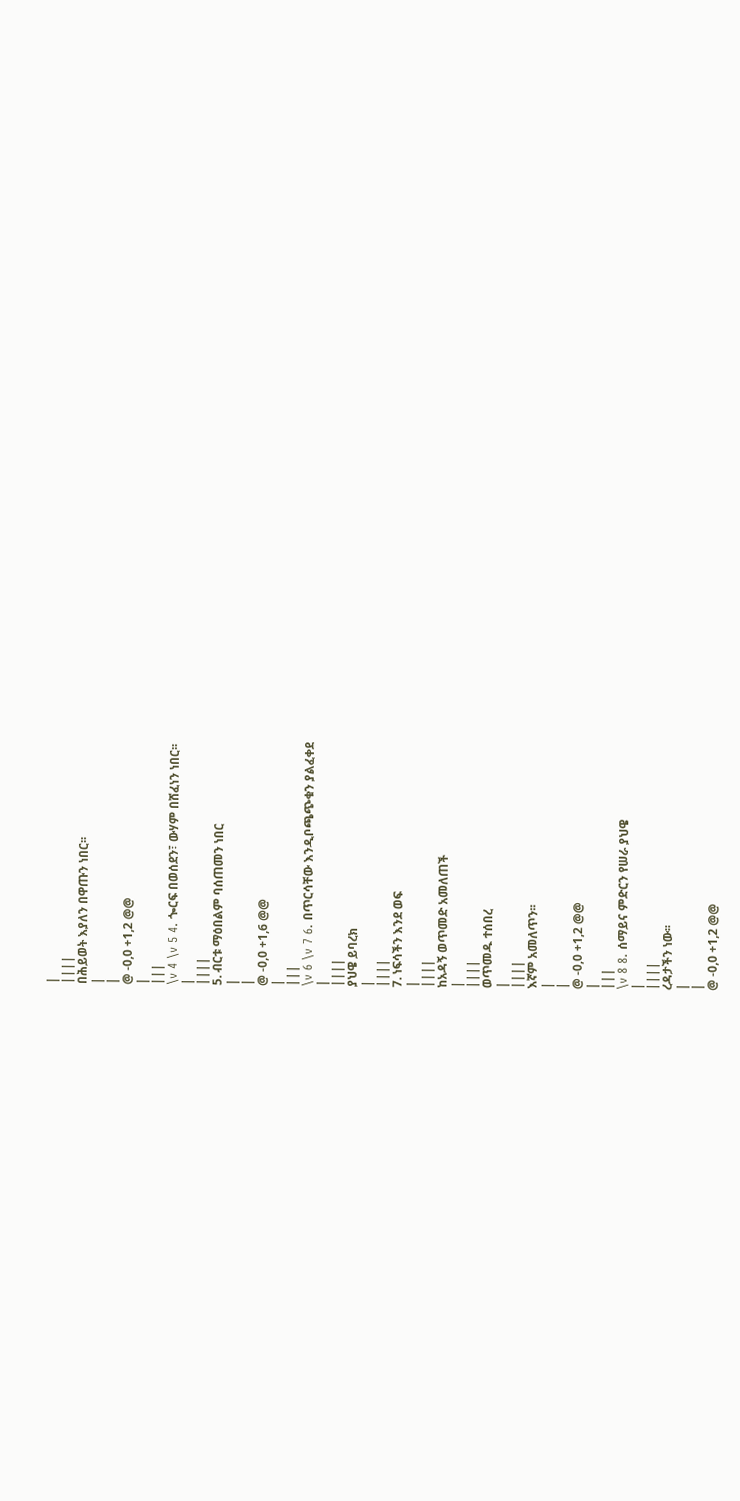|
||||
በሕይወት እያለን በዋጡን ነበር፡፡
|
|
@ -0,0 +1,2 @@
|
|||
\v 4 \v 5 4. ጐርፍ በወሰደን፣ ውሃም በሸፈነን ነበር፡፡
|
||||
5. ብርቱ ማዕበልም ባሰጠመን ነበር
|
|
@ -0,0 +1,6 @@
|
|||
\v 6 \v 7 6. በጥርሳቸው እንዲቦጫጭቁን ያልፈቀደ
|
||||
ያህዌ ይባረክ
|
||||
7. ነፍሳችን እንደ ወፍ
|
||||
ከአዳኝ ወጥመድ አመለጠች
|
||||
ወጥመዱ ተሰበረ
|
||||
እኛም አመለጥን፡፡
|
|
@ -0,0 +1,2 @@
|
|||
\v 8 8. ሰማይና ምድርን የሠራ ያህዌ
|
||||
ረዳታችን ነው፡፡
|
|
@ -0,0 +1,2 @@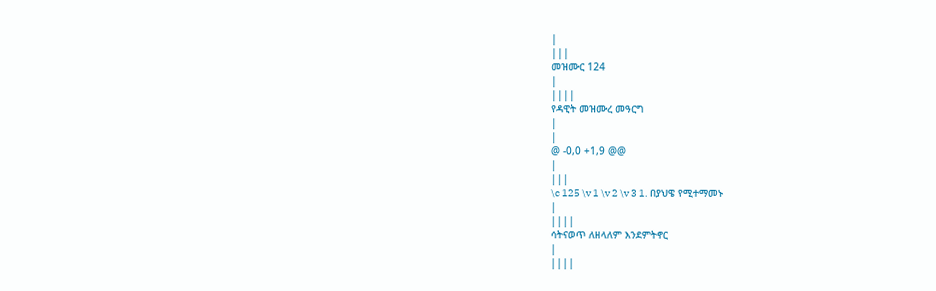|
|||
መዝሙር 124
|
||||
የዳዊት መዝሙረ መዓርግ
|
|
@ -0,0 +1,9 @@
|
|||
\c 125 \v 1 \v 2 \v 3 1. በያህዌ የሚተማመኑ
|
||||
ሳትናወጥ ለዘላለም እንደምትኖር
|
||||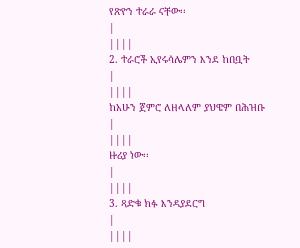የጽዮን ተራራ ናቸው፡፡
|
||||
2. ተራሮች ኢየሩሳሌምን እንደ ከበቧት
|
||||
ከአሁን ጀምሮ ለዘላለም ያህዌም በሕዝቡ
|
||||
ዙሪያ ነው፡፡
|
||||
3. ጻድቁ ክፉ እንዳያደርግ
|
||||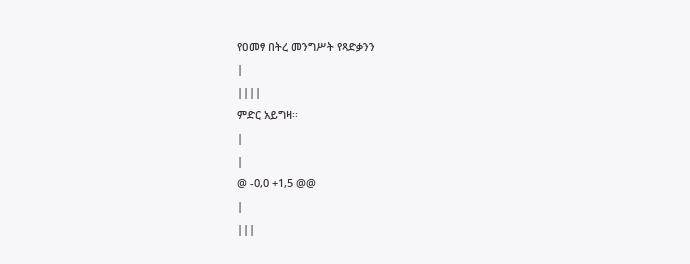የዐመፃ በትረ መንግሥት የጻድቃንን
|
||||
ምድር አይግዛ፡፡
|
|
@ -0,0 +1,5 @@
|
|||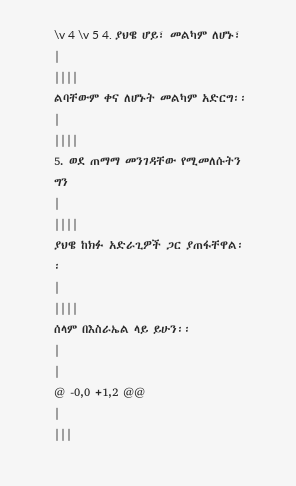\v 4 \v 5 4. ያህዌ ሆይ፣ መልካም ለሆኑ፣
|
||||
ልባቸውም ቀና ለሆኑት መልካም አድርግ፡፡
|
||||
5. ወደ ጠማማ መንገዳቸው የሚመለሱትን ግን
|
||||
ያህዌ ከክፉ አድራጊዎች ጋር ያጠፋቸዋል፡፡
|
||||
ሰላም በእስራኤል ላይ ይሁን፡፡
|
|
@ -0,0 +1,2 @@
|
|||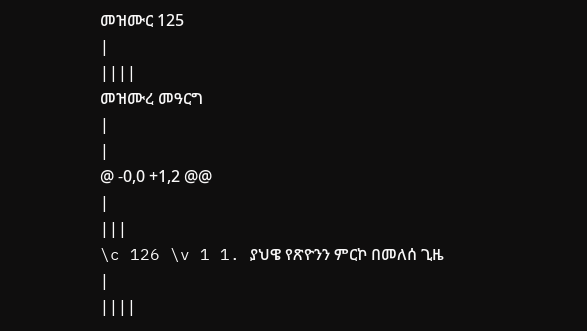መዝሙር 125
|
||||
መዝሙረ መዓርግ
|
|
@ -0,0 +1,2 @@
|
|||
\c 126 \v 1 1. ያህዌ የጽዮንን ምርኮ በመለሰ ጊዜ
|
||||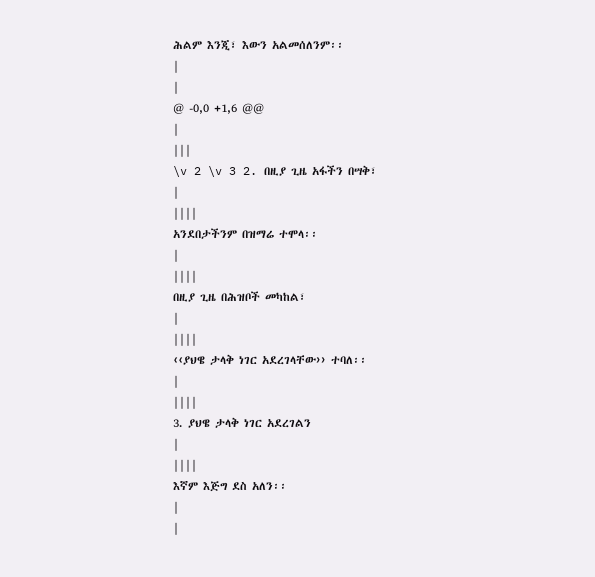ሕልም እንጂ፣ እውን አልመሰለንም፡፡
|
|
@ -0,0 +1,6 @@
|
|||
\v 2 \v 3 2. በዚያ ጊዜ አፋችን በሣቅ፣
|
||||
አንደበታችንም በዝማሬ ተሞላ፡፡
|
||||
በዚያ ጊዜ በሕዝቦች መካከል፣
|
||||
‹‹ያህዌ ታላቅ ነገር አደረገላቸው›› ተባለ፡፡
|
||||
3. ያህዌ ታላቅ ነገር አደረገልን
|
||||
እኛም እጅግ ደስ አለን፡፡
|
|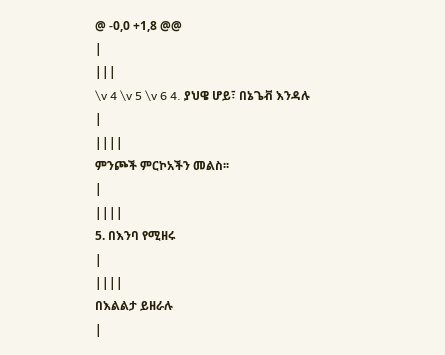@ -0,0 +1,8 @@
|
|||
\v 4 \v 5 \v 6 4. ያህዌ ሆይ፣ በኔጌቭ እንዳሉ
|
||||
ምንጮች ምርኮአችን መልስ፡፡
|
||||
5. በእንባ የሚዘሩ
|
||||
በእልልታ ይዘራሉ
|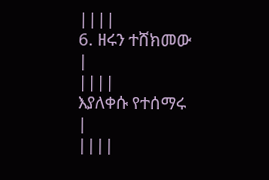||||
6. ዘሩን ተሸክመው
|
||||
እያለቀሱ የተሰማሩ
|
||||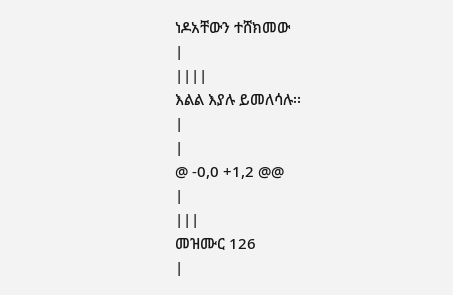ነዶአቸውን ተሸክመው
|
||||
እልል እያሉ ይመለሳሉ፡፡
|
|
@ -0,0 +1,2 @@
|
|||
መዝሙር 126
|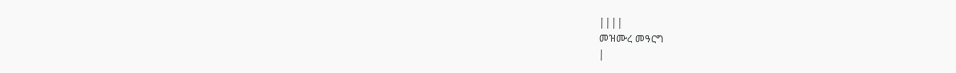||||
መዝሙረ መዓርግ
|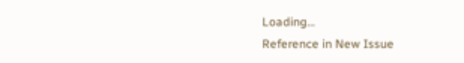Loading…
Reference in New Issue